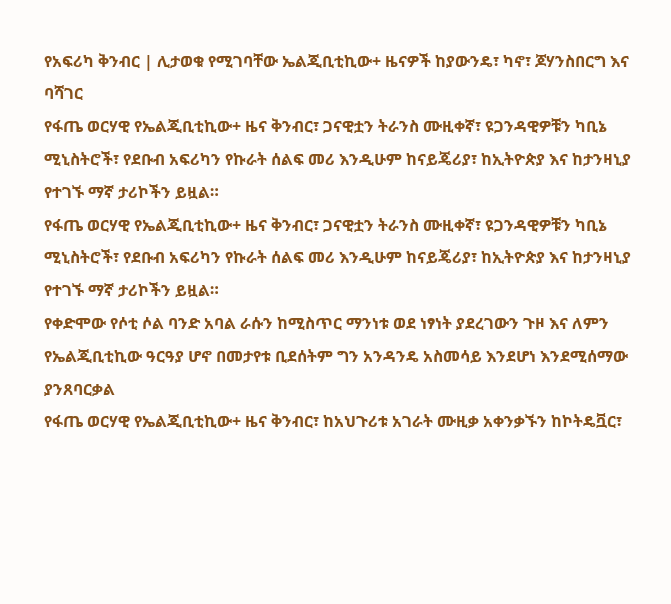የአፍሪካ ቅንብር | ሊታወቁ የሚገባቸው ኤልጂቢቲኪው+ ዜናዎች ከያውንዴ፣ ካኖ፣ ጆሃንስበርግ እና ባሻገር
የፋጤ ወርሃዊ የኤልጂቢቲኪው+ ዜና ቅንብር፣ ጋናዊቷን ትራንስ ሙዚቀኛ፣ ዩጋንዳዊዎቹን ካቢኔ ሚኒስትሮች፣ የደቡብ አፍሪካን የኩራት ሰልፍ መሪ እንዲሁም ከናይጄሪያ፣ ከኢትዮጵያ እና ከታንዛኒያ የተገኙ ማኛ ታሪኮችን ይዟል።
የፋጤ ወርሃዊ የኤልጂቢቲኪው+ ዜና ቅንብር፣ ጋናዊቷን ትራንስ ሙዚቀኛ፣ ዩጋንዳዊዎቹን ካቢኔ ሚኒስትሮች፣ የደቡብ አፍሪካን የኩራት ሰልፍ መሪ እንዲሁም ከናይጄሪያ፣ ከኢትዮጵያ እና ከታንዛኒያ የተገኙ ማኛ ታሪኮችን ይዟል።
የቀድሞው የሶቲ ሶል ባንድ አባል ራሱን ከሚስጥር ማንነቱ ወደ ነፃነት ያደረገውን ጉዞ እና ለምን የኤልጂቢቲኪው ዓርዓያ ሆኖ በመታየቱ ቢደሰትም ግን አንዳንዴ አስመሳይ እንደሆነ እንደሚሰማው ያንጸባርቃል
የፋጤ ወርሃዊ የኤልጂቢቲኪው+ ዜና ቅንብር፣ ከአህጉሪቱ አገራት ሙዚቃ አቀንቃኙን ከኮትዴቯር፣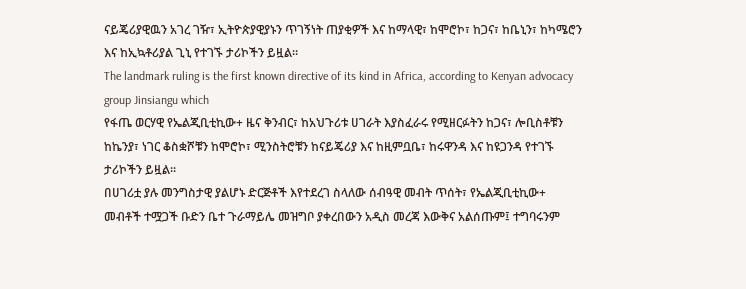ናይጄሪያዊዉን አገረ ገዥ፣ ኢትዮጵያዊያኑን ጥገኝነት ጠያቂዎች እና ከማላዊ፣ ከሞሮኮ፣ ከጋና፣ ከቤኒን፣ ከካሜሮን እና ከኢኳቶሪያል ጊኒ የተገኙ ታሪኮችን ይዟል።
The landmark ruling is the first known directive of its kind in Africa, according to Kenyan advocacy group Jinsiangu which
የፋጤ ወርሃዊ የኤልጂቢቲኪው+ ዜና ቅንብር፣ ከአህጉሪቱ ሀገራት እያስፈራሩ የሚዘርፉትን ከጋና፣ ሎቢስቶቹን ከኬንያ፣ ነገር ቆስቋሾቹን ከሞሮኮ፣ ሚንስትሮቹን ከናይጄሪያ እና ከዚምቧቤ፣ ከሩዋንዳ እና ከዩጋንዳ የተገኙ ታሪኮችን ይዟል።
በሀገሪቷ ያሉ መንግስታዊ ያልሆኑ ድርጅቶች እየተደረገ ስላለው ሰብዓዊ መብት ጥሰት፣ የኤልጂቢቲኪው+ መብቶች ተሟጋች ቡድን ቤተ ጉራማይሌ መዝግቦ ያቀረበውን አዲስ መረጃ እውቅና አልሰጡም፤ ተግባሩንም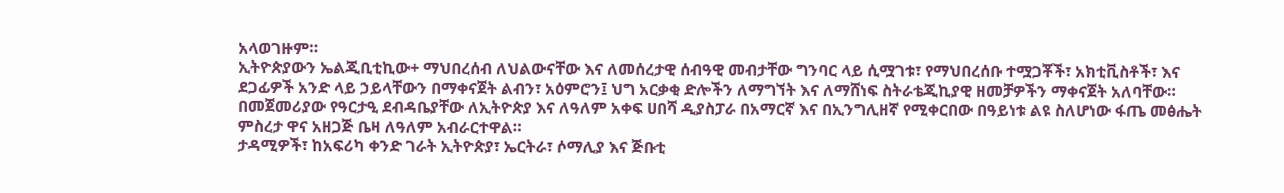አላወገዙም።
ኢትዮጵያውን ኤልጂቢቲኪው+ ማህበረሰብ ለህልውናቸው እና ለመሰረታዊ ሰብዓዊ መብታቸው ግንባር ላይ ሲሟገቱ፣ የማህበረሰቡ ተሟጋቾች፣ አክቲቪስቶች፣ እና ደጋፊዎች አንድ ላይ ኃይላቸውን በማቀናጀት ልብን፣ አዕምሮን፤ ህግ አርቃቂ ድሎችን ለማግኘት እና ለማሸነፍ ስትራቴጂኪያዊ ዘመቻዎችን ማቀናጀት አለባቸው።
በመጀመሪያው የዓርታዒ ደብዳቤያቸው ለኢትዮጵያ እና ለዓለም አቀፍ ሀበሻ ዲያስፓራ በአማርኛ እና በኢንግሊዘኛ የሚቀርበው በዓይነቱ ልዩ ስለሆነው ፋጤ መፅሔት ምስረታ ዋና አዘጋጅ ቤዛ ለዓለም አብራርተዋል።
ታዳሚዎች፣ ከአፍሪካ ቀንድ ገራት ኢትዮጵያ፣ ኤርትራ፣ ሶማሊያ እና ጅቡቲ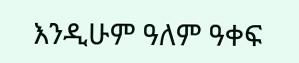እንዲሁም ዓለም ዓቀፍ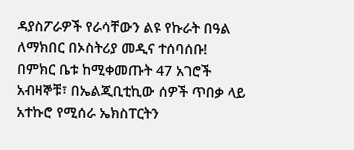ዳያስፖራዎች የራሳቸውን ልዩ የኩራት በዓል ለማክበር በኦስትሪያ መዲና ተሰባሰቡ!
በምክር ቤቱ ከሚቀመጡት 47 አገሮች አብዛኞቹ፣ በኤልጂቢቲኪው ሰዎች ጥበቃ ላይ አተኩሮ የሚሰራ ኤክስፐርትን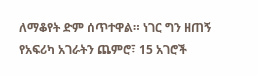ለማቆየት ድም ሰጥተዋል። ነገር ግን ዘጠኝ የአፍሪካ አገራትን ጨምሮ፣ 15 አገሮች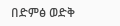በድምፅ ወድቅ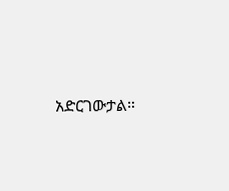አድርገውታል።